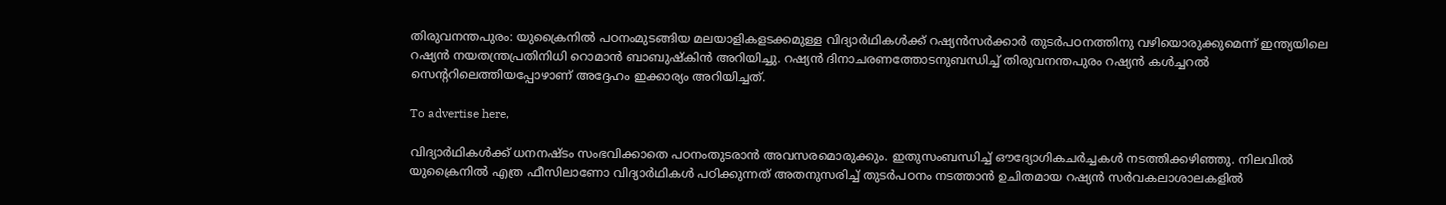തിരുവനന്തപുരം: യുക്രൈനില്‍ പഠനംമുടങ്ങിയ മലയാളികളടക്കമുള്ള വിദ്യാര്‍ഥികള്‍ക്ക് റഷ്യന്‍സര്‍ക്കാര്‍ തുടര്‍പഠനത്തിനു വഴിയൊരുക്കുമെന്ന് ഇന്ത്യയിലെ റഷ്യന്‍ നയതന്ത്രപ്രതിനിധി റൊമാന്‍ ബാബുഷ്‌കിന്‍ അറിയിച്ചു. റഷ്യന്‍ ദിനാചരണത്തോടനുബന്ധിച്ച് തിരുവനന്തപുരം റഷ്യന്‍ കള്‍ച്ചറല്‍ സെന്ററിലെത്തിയപ്പോഴാണ് അദ്ദേഹം ഇക്കാര്യം അറിയിച്ചത്.

To advertise here,

വിദ്യാര്‍ഥികള്‍ക്ക് ധനനഷ്ടം സംഭവിക്കാതെ പഠനംതുടരാന്‍ അവസരമൊരുക്കും. ഇതുസംബന്ധിച്ച് ഔദ്യോഗികചര്‍ച്ചകള്‍ നടത്തിക്കഴിഞ്ഞു. നിലവില്‍ യുക്രൈനില്‍ എത്ര ഫീസിലാണോ വിദ്യാര്‍ഥികള്‍ പഠിക്കുന്നത് അതനുസരിച്ച് തുടര്‍പഠനം നടത്താന്‍ ഉചിതമായ റഷ്യന്‍ സര്‍വകലാശാലകളില്‍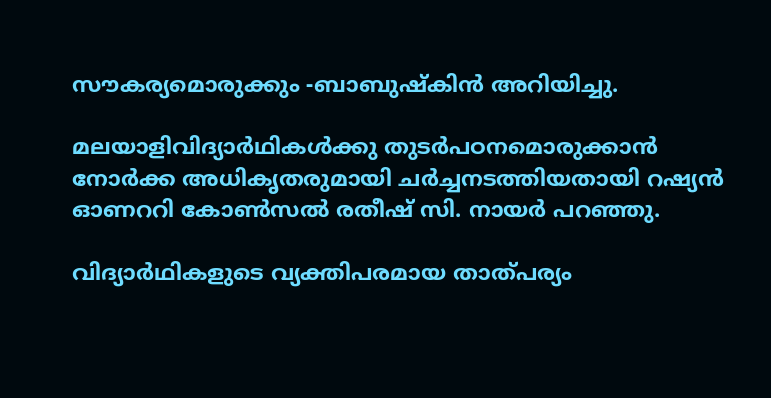സൗകര്യമൊരുക്കും -ബാബുഷ്‌കിന്‍ അറിയിച്ചു.

മലയാളിവിദ്യാര്‍ഥികള്‍ക്കു തുടര്‍പഠനമൊരുക്കാന്‍ നോര്‍ക്ക അധികൃതരുമായി ചര്‍ച്ചനടത്തിയതായി റഷ്യന്‍ ഓണററി കോണ്‍സല്‍ രതീഷ് സി. നായര്‍ പറഞ്ഞു.

വിദ്യാര്‍ഥികളുടെ വ്യക്തിപരമായ താത്പര്യം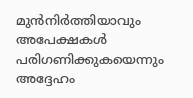മുന്‍നിര്‍ത്തിയാവും അപേക്ഷകള്‍ പരിഗണിക്കുകയെന്നും അദ്ദേഹം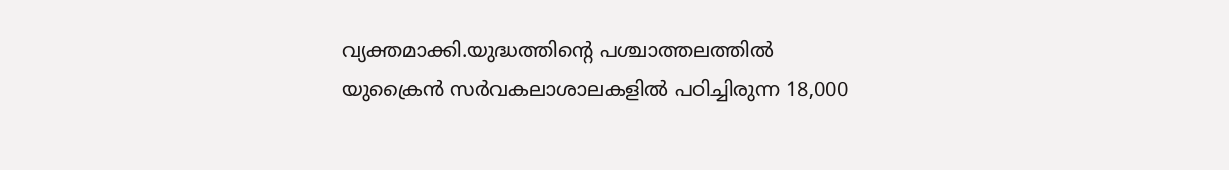വ്യക്തമാക്കി.യുദ്ധത്തിന്റെ പശ്ചാത്തലത്തില്‍ യുക്രൈന്‍ സര്‍വകലാശാലകളില്‍ പഠിച്ചിരുന്ന 18,000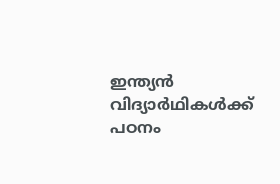ഇന്ത്യന്‍ വിദ്യാര്‍ഥികള്‍ക്ക് പഠനം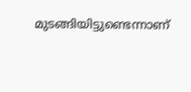മുടങ്ങിയിട്ടുണ്ടെന്നാണ്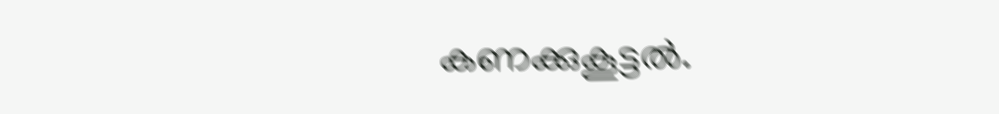കണക്കുകൂട്ടല്‍.